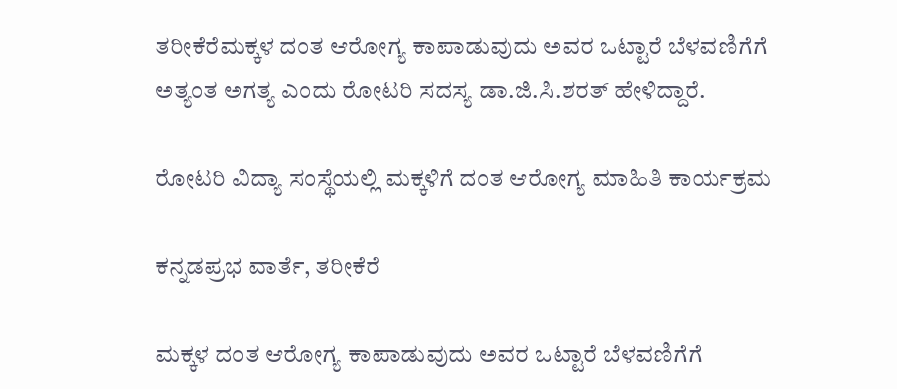ತರೀಕೆರೆಮಕ್ಕಳ ದಂತ ಆರೋಗ್ಯ ಕಾಪಾಡುವುದು ಅವರ ಒಟ್ಟಾರೆ ಬೆಳವಣಿಗೆಗೆ ಅತ್ಯಂತ ಅಗತ್ಯ ಎಂದು ರೋಟರಿ ಸದಸ್ಯ ಡಾ.ಜಿ.ಸಿ.ಶರತ್ ಹೇಳಿದ್ದಾರೆ.

ರೋಟರಿ ವಿದ್ಯಾ ಸಂಸ್ಥೆಯಲ್ಲಿ ಮಕ್ಕಳಿಗೆ ದಂತ ಆರೋಗ್ಯ ಮಾಹಿತಿ ಕಾರ್ಯಕ್ರಮ

ಕನ್ನಡಪ್ರಭ ವಾರ್ತೆ, ತರೀಕೆರೆ

ಮಕ್ಕಳ ದಂತ ಆರೋಗ್ಯ ಕಾಪಾಡುವುದು ಅವರ ಒಟ್ಟಾರೆ ಬೆಳವಣಿಗೆಗೆ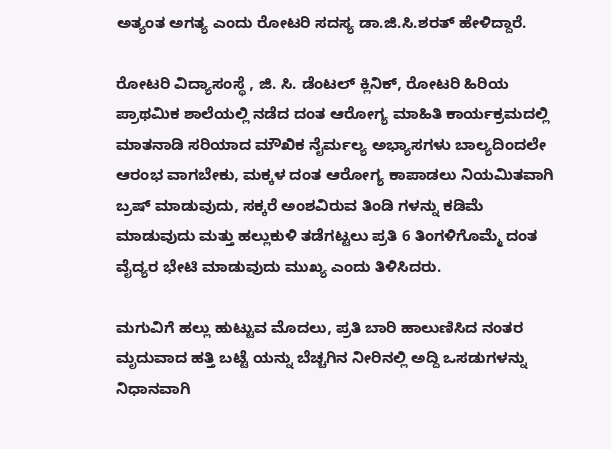ಅತ್ಯಂತ ಅಗತ್ಯ ಎಂದು ರೋಟರಿ ಸದಸ್ಯ ಡಾ.ಜಿ.ಸಿ.ಶರತ್ ಹೇಳಿದ್ದಾರೆ.

ರೋಟರಿ ವಿದ್ಯಾಸಂಸ್ಥೆ , ಜಿ. ಸಿ. ಡೆಂಟಲ್ ಕ್ಲಿನಿಕ್, ರೋಟರಿ ಹಿರಿಯ ಪ್ರಾಥಮಿಕ ಶಾಲೆಯಲ್ಲಿ ನಡೆದ ದಂತ ಆರೋಗ್ಯ ಮಾಹಿತಿ ಕಾರ್ಯಕ್ರಮದಲ್ಲಿ ಮಾತನಾಡಿ ಸರಿಯಾದ ಮೌಖಿಕ ನೈರ್ಮಲ್ಯ ಅಭ್ಯಾಸಗಳು ಬಾಲ್ಯದಿಂದಲೇ ಆರಂಭ ವಾಗಬೇಕು, ಮಕ್ಕಳ ದಂತ ಆರೋಗ್ಯ ಕಾಪಾಡಲು ನಿಯಮಿತವಾಗಿ ಬ್ರಷ್ ಮಾಡುವುದು, ಸಕ್ಕರೆ ಅಂಶವಿರುವ ತಿಂಡಿ ಗಳನ್ನು ಕಡಿಮೆ ಮಾಡುವುದು ಮತ್ತು ಹಲ್ಲುಕುಳಿ ತಡೆಗಟ್ಟಲು ಪ್ರತಿ 6 ತಿಂಗಳಿಗೊಮ್ಮೆ ದಂತ ವೈದ್ಯರ ಭೇಟಿ ಮಾಡುವುದು ಮುಖ್ಯ ಎಂದು ತಿಳಿಸಿದರು.

ಮಗುವಿಗೆ ಹಲ್ಲು ಹುಟ್ಟುವ ಮೊದಲು, ಪ್ರತಿ ಬಾರಿ ಹಾಲುಣಿಸಿದ ನಂತರ ಮೃದುವಾದ ಹತ್ತಿ ಬಟ್ಟೆ ಯನ್ನು ಬೆಚ್ಚಗಿನ ನೀರಿನಲ್ಲಿ ಅದ್ದಿ ಒಸಡುಗಳನ್ನು ನಿಧಾನವಾಗಿ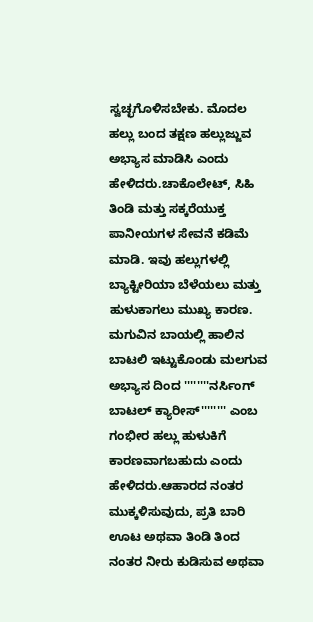ಸ್ವಚ್ಛಗೊಳಿಸಬೇಕು. ಮೊದಲ ಹಲ್ಲು ಬಂದ ತಕ್ಷಣ ಹಲ್ಲುಜ್ಜುವ ಅಭ್ಯಾಸ ಮಾಡಿಸಿ ಎಂದು ಹೇಳಿದರು.ಚಾಕೊಲೇಟ್, ಸಿಹಿ ತಿಂಡಿ ಮತ್ತು ಸಕ್ಕರೆಯುಕ್ತ ಪಾನೀಯಗಳ ಸೇವನೆ ಕಡಿಮೆ ಮಾಡಿ. ಇವು ಹಲ್ಲುಗಳಲ್ಲಿ ಬ್ಯಾಕ್ಟೀರಿಯಾ ಬೆಳೆಯಲು ಮತ್ತು ಹುಳುಕಾಗಲು ಮುಖ್ಯ ಕಾರಣ. ಮಗುವಿನ ಬಾಯಲ್ಲಿ ಹಾಲಿನ ಬಾಟಲಿ ಇಟ್ಟುಕೊಂಡು ಮಲಗುವ ಅಭ್ಯಾಸ ದಿಂದ ''''''''ನರ್ಸಿಂಗ್ ಬಾಟಲ್ ಕ್ಯಾರೀಸ್'''''''' ಎಂಬ ಗಂಭೀರ ಹಲ್ಲು ಹುಳುಕಿಗೆ ಕಾರಣವಾಗಬಹುದು ಎಂದು ಹೇಳಿದರು.ಆಹಾರದ ನಂತರ ಮುಕ್ಕಳಿಸುವುದು, ಪ್ರತಿ ಬಾರಿ ಊಟ ಅಥವಾ ತಿಂಡಿ ತಿಂದ ನಂತರ ನೀರು ಕುಡಿಸುವ ಅಥವಾ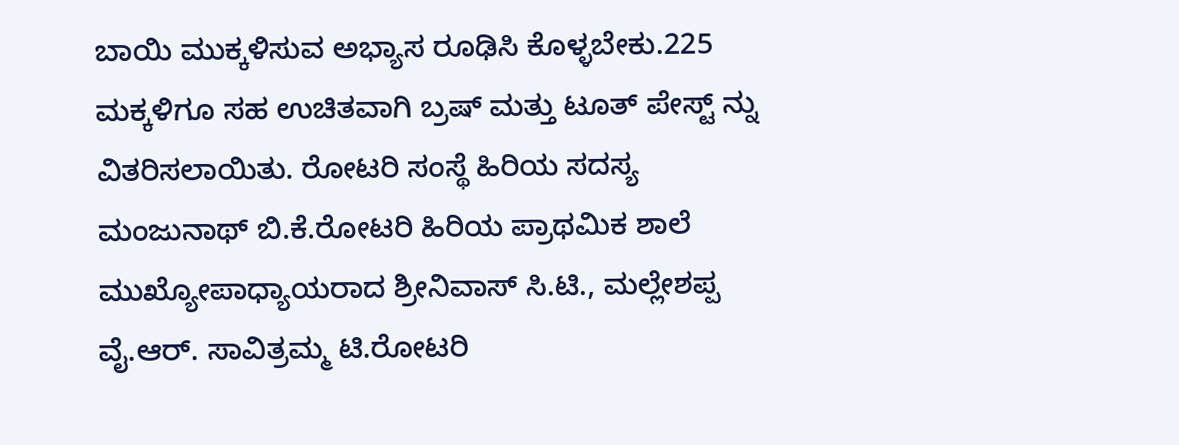ಬಾಯಿ ಮುಕ್ಕಳಿಸುವ ಅಭ್ಯಾಸ ರೂಢಿಸಿ ಕೊಳ್ಳಬೇಕು.225 ಮಕ್ಕಳಿಗೂ ಸಹ ಉಚಿತವಾಗಿ ಬ್ರಷ್ ಮತ್ತು ಟೂತ್ ಪೇಸ್ಟ್ ನ್ನು ವಿತರಿಸಲಾಯಿತು. ರೋಟರಿ ಸಂಸ್ಥೆ ಹಿರಿಯ ಸದಸ್ಯ ಮಂಜುನಾಥ್ ಬಿ.ಕೆ.ರೋಟರಿ ಹಿರಿಯ ಪ್ರಾಥಮಿಕ ಶಾಲೆ ಮುಖ್ಯೋಪಾಧ್ಯಾಯರಾದ ಶ್ರೀನಿವಾಸ್ ಸಿ.ಟಿ., ಮಲ್ಲೇಶಪ್ಪ ವೈ.ಆರ್. ಸಾವಿತ್ರಮ್ಮ ಟಿ.ರೋಟರಿ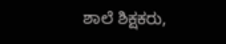ಶಾಲೆ ಶಿಕ್ಷಕರು,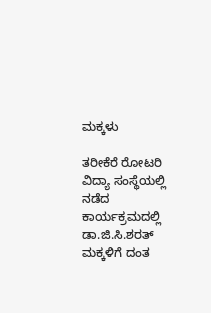ಮಕ್ಕಳು

ತರೀಕೆರೆ ರೋಟರಿ ವಿದ್ಯಾ ಸಂಸ್ಥೆಯಲ್ಲಿ ನಡೆದ ಕಾರ್ಯಕ್ರಮದಲ್ಲಿ ಡಾ.ಜಿ.ಸಿ.ಶರತ್ ಮಕ್ಕಳಿಗೆ ದಂತ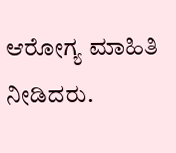ಆರೋಗ್ಯ ಮಾಹಿತಿ ನೀಡಿದರು.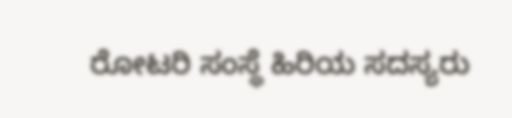ರೋಟರಿ ಸಂಸ್ಥೆ ಹಿರಿಯ ಸದಸ್ಯರು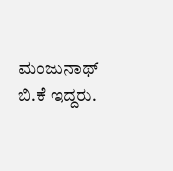ಮಂಜುನಾಥ್ ಬಿ.ಕೆ ಇದ್ದರು.